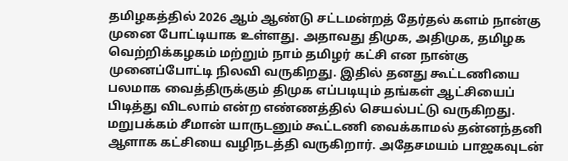தமிழகத்தில் 2026 ஆம் ஆண்டு சட்டமன்றத் தேர்தல் களம் நான்கு முனை போட்டியாக உள்ளது. அதாவது திமுக, அதிமுக, தமிழக வெற்றிக்கழகம் மற்றும் நாம் தமிழர் கட்சி என நான்கு முனைப்போட்டி நிலவி வருகிறது. இதில் தனது கூட்டணியை பலமாக வைத்திருக்கும் திமுக எப்படியும் தங்கள் ஆட்சியைப் பிடித்து விடலாம் என்ற எண்ணத்தில் செயல்பட்டு வருகிறது. மறுபக்கம் சீமான் யாருடனும் கூட்டணி வைக்காமல் தன்னந்தனி ஆளாக கட்சியை வழிநடத்தி வருகிறார். அதேசமயம் பாஜகவுடன்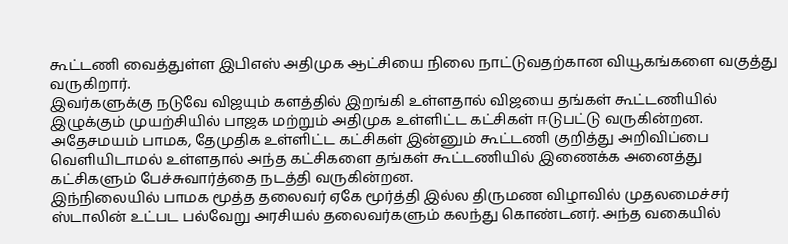கூட்டணி வைத்துள்ள இபிஎஸ் அதிமுக ஆட்சியை நிலை நாட்டுவதற்கான வியூகங்களை வகுத்து வருகிறார்.
இவர்களுக்கு நடுவே விஜயும் களத்தில் இறங்கி உள்ளதால் விஜயை தங்கள் கூட்டணியில் இழுக்கும் முயற்சியில் பாஜக மற்றும் அதிமுக உள்ளிட்ட கட்சிகள் ஈடுபட்டு வருகின்றன. அதேசமயம் பாமக, தேமுதிக உள்ளிட்ட கட்சிகள் இன்னும் கூட்டணி குறித்து அறிவிப்பை வெளியிடாமல் உள்ளதால் அந்த கட்சிகளை தங்கள் கூட்டணியில் இணைக்க அனைத்து கட்சிகளும் பேச்சுவார்த்தை நடத்தி வருகின்றன.
இந்நிலையில் பாமக மூத்த தலைவர் ஏகே மூர்த்தி இல்ல திருமண விழாவில் முதலமைச்சர் ஸ்டாலின் உட்பட பல்வேறு அரசியல் தலைவர்களும் கலந்து கொண்டனர். அந்த வகையில்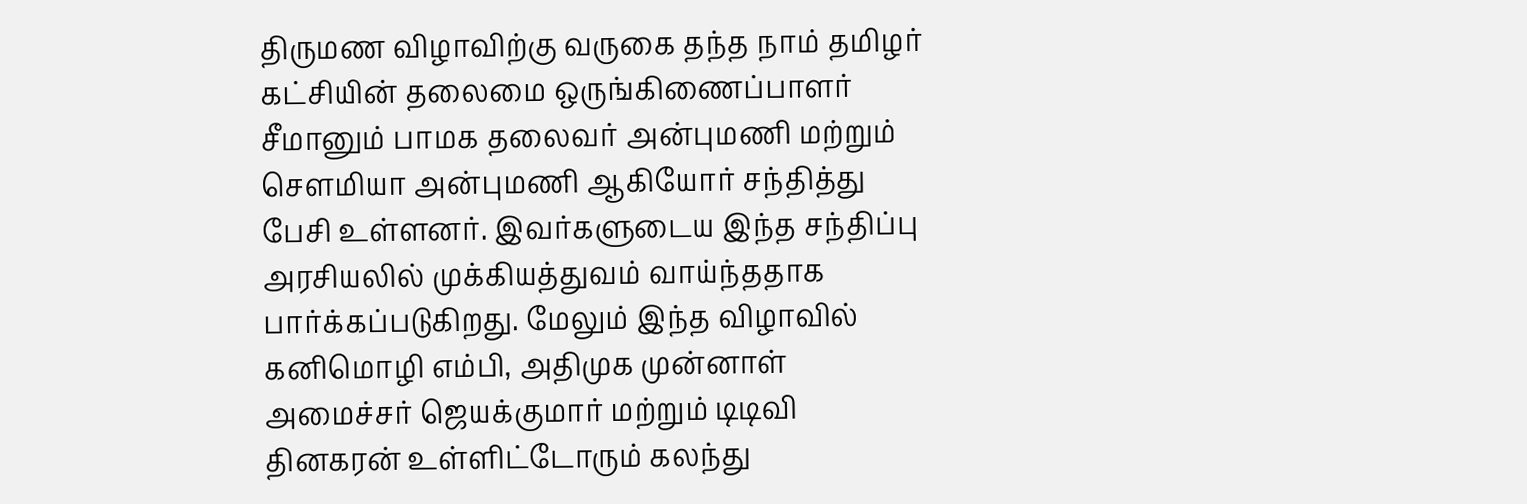திருமண விழாவிற்கு வருகை தந்த நாம் தமிழர் கட்சியின் தலைமை ஒருங்கிணைப்பாளர் சீமானும் பாமக தலைவர் அன்புமணி மற்றும் சௌமியா அன்புமணி ஆகியோர் சந்தித்து பேசி உள்ளனர். இவர்களுடைய இந்த சந்திப்பு அரசியலில் முக்கியத்துவம் வாய்ந்ததாக பார்க்கப்படுகிறது. மேலும் இந்த விழாவில் கனிமொழி எம்பி, அதிமுக முன்னாள் அமைச்சர் ஜெயக்குமார் மற்றும் டிடிவி தினகரன் உள்ளிட்டோரும் கலந்து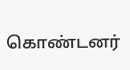கொண்டனர்